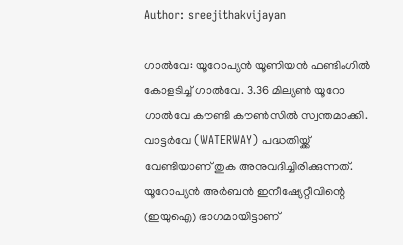Author: sreejithakvijayan

ഗാൽവേ: യൂറോപ്യൻ യൂണിയൻ ഫണ്ടിംഗിൽ കോളടിച്ച് ഗാൽവേ. 3.36 മില്യൺ യൂറോ ഗാൽവേ കൗണ്ടി കൗൺസിൽ സ്വന്തമാക്കി. വാട്ടർവേ (WATERWAY) പദ്ധതിയ്ക്ക് വേണ്ടിയാണ് തുക അനുവദിച്ചിരിക്കുന്നത്. യൂറോപ്യൻ അർബൻ ഇനീഷ്യേറ്റീവിന്റെ (ഇയുഐ) ഭാഗമായിട്ടാണ്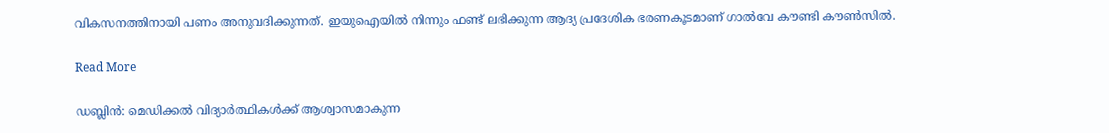വികസനത്തിനായി പണം അനുവദിക്കുന്നത്. ഇയുഐയിൽ നിന്നും ഫണ്ട് ലഭിക്കുന്ന ആദ്യ പ്രദേശിക ഭരണകൂടമാണ് ഗാൽവേ കൗണ്ടി കൗൺസിൽ.

Read More

ഡബ്ലിൻ: മെഡിക്കൽ വിദ്യാർത്ഥികൾക്ക് ആശ്വാസമാകുന്ന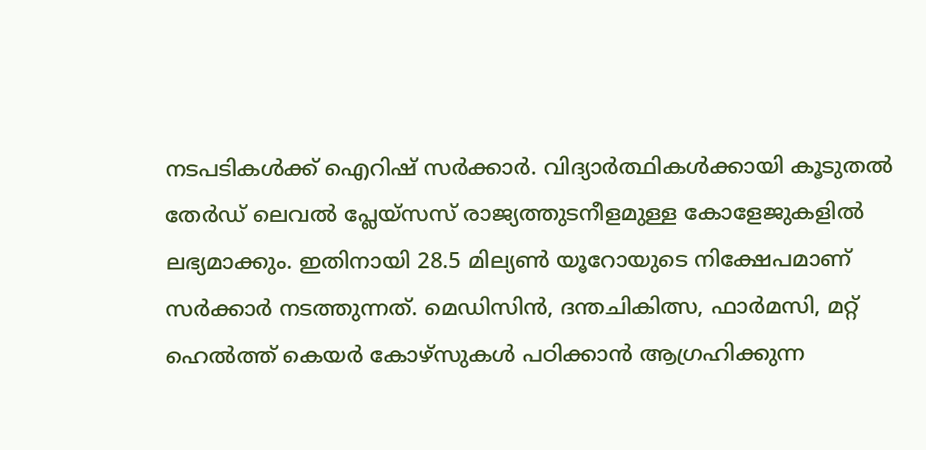നടപടികൾക്ക് ഐറിഷ് സർക്കാർ. വിദ്യാർത്ഥികൾക്കായി കൂടുതൽ തേർഡ് ലെവൽ പ്ലേയ്‌സസ് രാജ്യത്തുടനീളമുള്ള കോളേജുകളിൽ ലഭ്യമാക്കും. ഇതിനായി 28.5 മില്യൺ യൂറോയുടെ നിക്ഷേപമാണ് സർക്കാർ നടത്തുന്നത്. മെഡിസിൻ, ദന്തചികിത്സ, ഫാർമസി, മറ്റ് ഹെൽത്ത് കെയർ കോഴ്‌സുകൾ പഠിക്കാൻ ആഗ്രഹിക്കുന്ന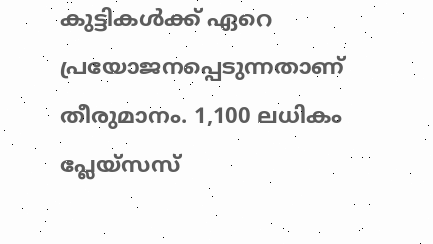കുട്ടികൾക്ക് ഏറെ പ്രയോജനപ്പെടുന്നതാണ് തീരുമാനം. 1,100 ലധികം പ്ലേയ്‌സസ്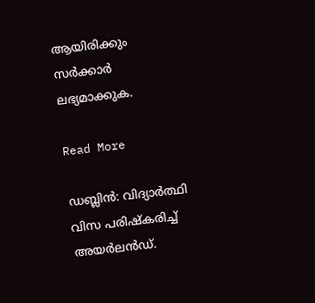ആയിരിക്കും സർക്കാർ ലഭ്യമാക്കുക.

Read More

ഡബ്ലിൻ: വിദ്യാർത്ഥി വിസ പരിഷ്‌കരിച്ച് അയർലൻഡ്.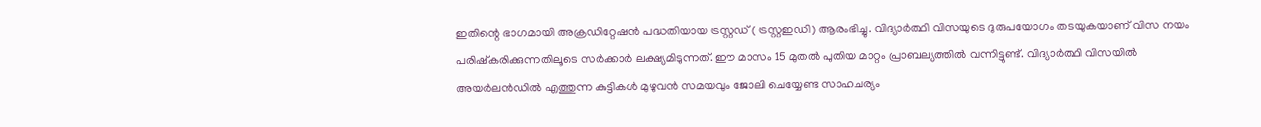ഇതിന്റെ ഭാഗമായി അക്രഡിറ്റേഷൻ പദ്ധതിയായ ട്രസ്റ്റഡ് ( ട്രസ്റ്റഇഡി) ആരംഭിച്ചു. വിദ്യാർത്ഥി വിസയുടെ ദുരുപയോഗം തടയുകയാണ് വിസ നയം പരിഷ്‌കരിക്കുന്നതിലൂടെ സർക്കാർ ലക്ഷ്യമിടുന്നത്. ഈ മാസം 15 മുതൽ പുതിയ മാറ്റം പ്രാബല്യത്തിൽ വന്നിട്ടുണ്ട്. വിദ്യാർത്ഥി വിസയിൽ അയർലൻഡിൽ എത്തുന്ന കുട്ടികൾ മുഴുവൻ സമയവും ജോലി ചെയ്യേണ്ട സാഹചര്യം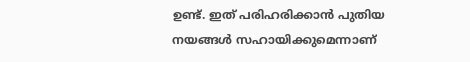ഉണ്ട്. ഇത് പരിഹരിക്കാൻ പുതിയ നയങ്ങൾ സഹായിക്കുമെന്നാണ്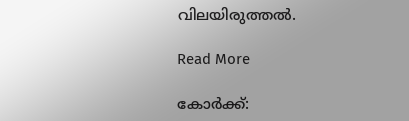വിലയിരുത്തൽ.

Read More

കോർക്ക്: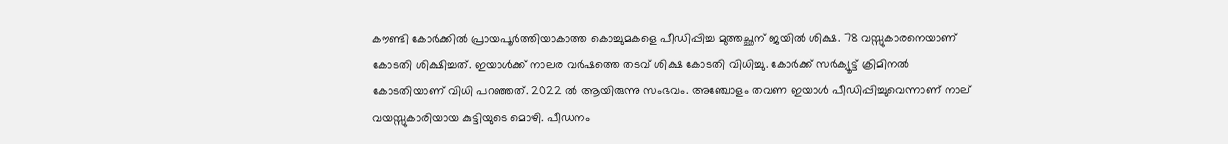കൗണ്ടി കോർക്കിൽ പ്രായപൂർത്തിയാകാത്ത കൊച്ചുമകളെ പീഡിപ്പിച്ച മുത്തച്ഛന് ജയിൽ ശിക്ഷ. 78 വസ്സുകാരനെയാണ് കോടതി ശിക്ഷിച്ചത്. ഇയാൾക്ക് നാലര വർഷത്തെ തടവ് ശിക്ഷ കോടതി വിധിച്ചു. കോർക്ക് സർക്യൂട്ട് ക്രിമിനൽ കോടതിയാണ് വിധി പറഞ്ഞത്. 2022 ൽ ആയിരുന്നു സംഭവം. അഞ്ചോളം തവണ ഇയാൾ പീഡിപ്പിച്ചുവെന്നാണ് നാല് വയസ്സുകാരിയായ കുട്ടിയുടെ മൊഴി. പീഡനം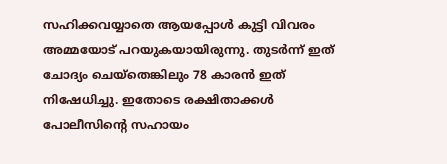സഹിക്കവയ്യാതെ ആയപ്പോൾ കുട്ടി വിവരം അമ്മയോട് പറയുകയായിരുന്നു. തുടർന്ന് ഇത് ചോദ്യം ചെയ്‌തെങ്കിലും 78 കാരൻ ഇത് നിഷേധിച്ചു. ഇതോടെ രക്ഷിതാക്കൾ പോലീസിന്റെ സഹായം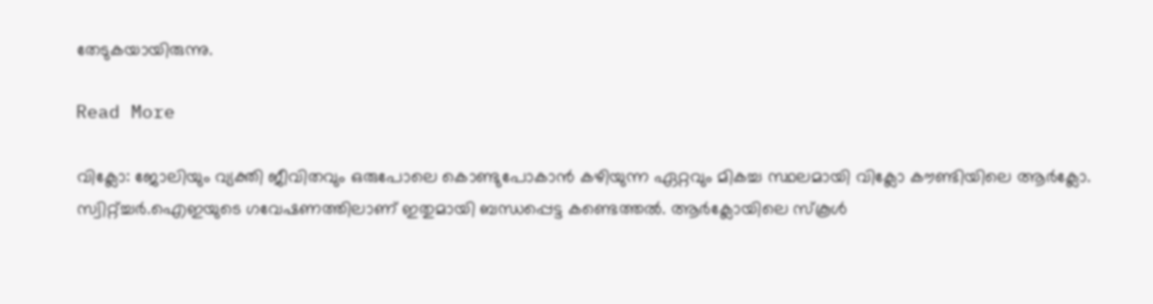തേടുകയായിരുന്നു.

Read More

വിക്ലോ: ജോലിയും വ്യക്തി ജീവിതവും ഒരുപോലെ കൊണ്ടുപോകാൻ കഴിയുന്ന ഏറ്റവും മികച്ച സ്ഥലമായി വിക്ലോ കൗണ്ടിയിലെ ആർക്ലോ. സ്വിറ്റ്ച്ചർ.ഐഇയുടെ ഗവേഷണത്തിലാണ് ഇതുമായി ബന്ധപ്പെട്ട കണ്ടെത്തൽ. ആർക്ലോയിലെ സ്‌കൂൾ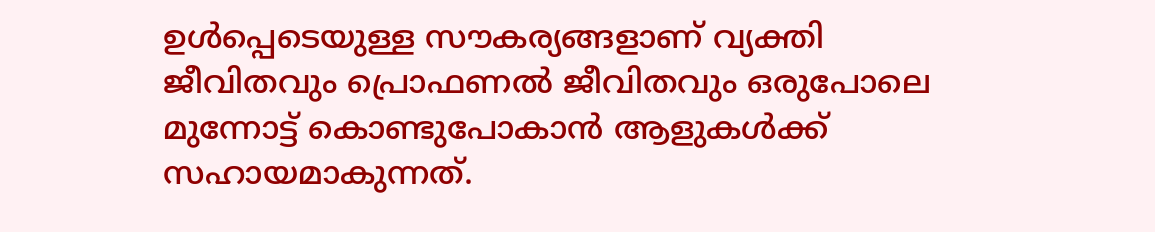ഉൾപ്പെടെയുള്ള സൗകര്യങ്ങളാണ് വ്യക്തി ജീവിതവും പ്രൊഫണൽ ജീവിതവും ഒരുപോലെ മുന്നോട്ട് കൊണ്ടുപോകാൻ ആളുകൾക്ക് സഹായമാകുന്നത്.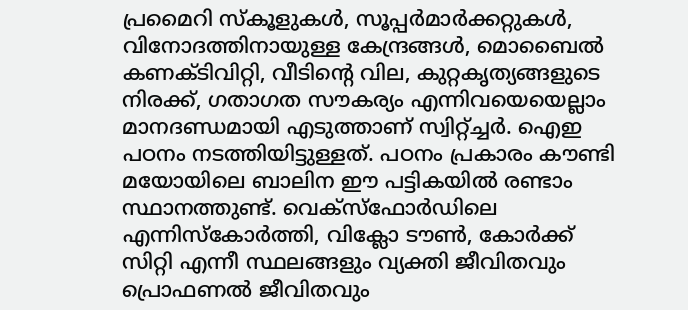പ്രമൈറി സ്‌കൂളുകൾ, സൂപ്പർമാർക്കറ്റുകൾ, വിനോദത്തിനായുള്ള കേന്ദ്രങ്ങൾ, മൊബൈൽ കണക്ടിവിറ്റി, വീടിന്റെ വില, കുറ്റകൃത്യങ്ങളുടെ നിരക്ക്, ഗതാഗത സൗകര്യം എന്നിവയെയെല്ലാം മാനദണ്ഡമായി എടുത്താണ് സ്വിറ്റ്ച്ചർ. ഐഇ പഠനം നടത്തിയിട്ടുള്ളത്. പഠനം പ്രകാരം കൗണ്ടി മയോയിലെ ബാലിന ഈ പട്ടികയിൽ രണ്ടാം സ്ഥാനത്തുണ്ട്. വെക്‌സ്‌ഫോർഡിലെ എന്നിസ്‌കോർത്തി, വിക്ലോ ടൗൺ, കോർക്ക് സിറ്റി എന്നീ സ്ഥലങ്ങളും വ്യക്തി ജീവിതവും പ്രൊഫണൽ ജീവിതവും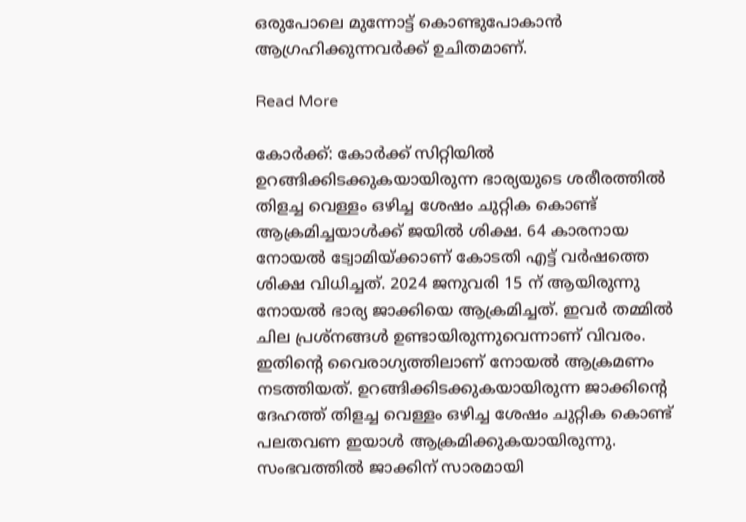ഒരുപോലെ മുന്നോട്ട് കൊണ്ടുപോകാൻ ആഗ്രഹിക്കുന്നവർക്ക് ഉചിതമാണ്.

Read More

കോർക്ക്: കോർക്ക് സിറ്റിയിൽ ഉറങ്ങിക്കിടക്കുകയായിരുന്ന ഭാര്യയുടെ ശരീരത്തിൽ തിളച്ച വെള്ളം ഒഴിച്ച ശേഷം ചുറ്റിക കൊണ്ട് ആക്രമിച്ചയാൾക്ക് ജയിൽ ശിക്ഷ. 64 കാരനായ നോയൽ ട്വോമിയ്ക്കാണ് കോടതി എട്ട് വർഷത്തെ ശിക്ഷ വിധിച്ചത്. 2024 ജനുവരി 15 ന് ആയിരുന്നു നോയൽ ഭാര്യ ജാക്കിയെ ആക്രമിച്ചത്. ഇവർ തമ്മിൽ ചില പ്രശ്‌നങ്ങൾ ഉണ്ടായിരുന്നുവെന്നാണ് വിവരം. ഇതിന്റെ വൈരാഗ്യത്തിലാണ് നോയൽ ആക്രമണം നടത്തിയത്. ഉറങ്ങിക്കിടക്കുകയായിരുന്ന ജാക്കിന്റെ ദേഹത്ത് തിളച്ച വെള്ളം ഒഴിച്ച ശേഷം ചുറ്റിക കൊണ്ട് പലതവണ ഇയാൾ ആക്രമിക്കുകയായിരുന്നു. സംഭവത്തിൽ ജാക്കിന് സാരമായി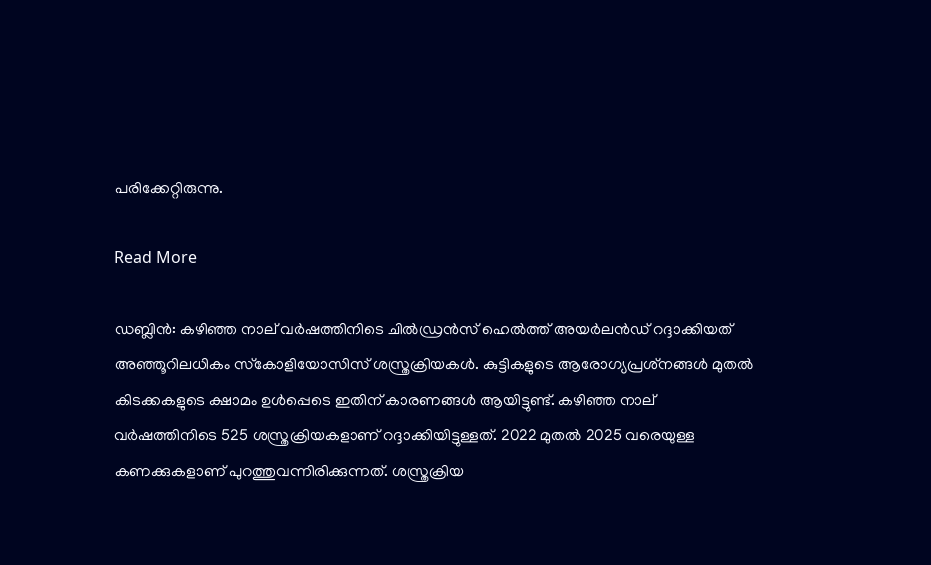പരിക്കേറ്റിരുന്നു.

Read More

ഡബ്ലിൻ: കഴിഞ്ഞ നാല് വർഷത്തിനിടെ ചിൽഡ്രൻസ് ഹെൽത്ത് അയർലൻഡ് റദ്ദാക്കിയത് അഞ്ഞൂറിലധികം സ്‌കോളിയോസിസ് ശസ്ത്രക്രിയകൾ. കുട്ടികളുടെ ആരോഗ്യപ്രശ്‌നങ്ങൾ മുതൽ കിടക്കകളുടെ ക്ഷാമം ഉൾപ്പെടെ ഇതിന് കാരണങ്ങൾ ആയിട്ടുണ്ട്. കഴിഞ്ഞ നാല് വർഷത്തിനിടെ 525 ശസ്ത്രക്രിയകളാണ് റദ്ദാക്കിയിട്ടുള്ളത്. 2022 മുതൽ 2025 വരെയുള്ള കണക്കുകളാണ് പുറത്തുവന്നിരിക്കുന്നത്. ശസ്ത്രക്രിയ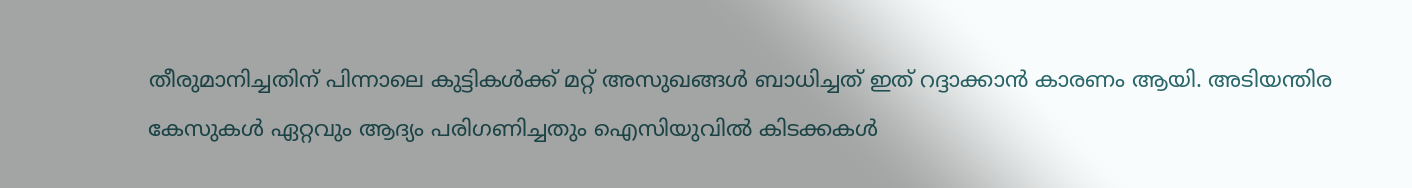തീരുമാനിച്ചതിന് പിന്നാലെ കുട്ടികൾക്ക് മറ്റ് അസുഖങ്ങൾ ബാധിച്ചത് ഇത് റദ്ദാക്കാൻ കാരണം ആയി. അടിയന്തിര കേസുകൾ ഏറ്റവും ആദ്യം പരിഗണിച്ചതും ഐസിയുവിൽ കിടക്കകൾ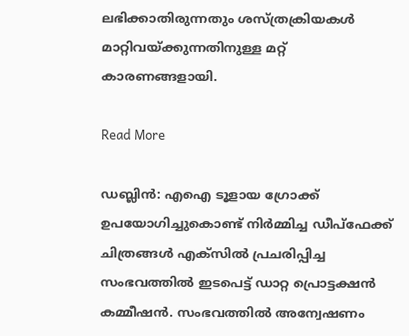ലഭിക്കാതിരുന്നതും ശസ്ത്രക്രിയകൾ മാറ്റിവയ്ക്കുന്നതിനുള്ള മറ്റ് കാരണങ്ങളായി.

Read More

ഡബ്ലിൻ: എഐ ടൂളായ ഗ്രോക്ക് ഉപയോഗിച്ചുകൊണ്ട് നിർമ്മിച്ച ഡീപ്‌ഫേക്ക് ചിത്രങ്ങൾ എക്‌സിൽ പ്രചരിപ്പിച്ച സംഭവത്തിൽ ഇടപെട്ട് ഡാറ്റ പ്രൊട്ടക്ഷൻ കമ്മീഷൻ. സംഭവത്തിൽ അന്വേഷണം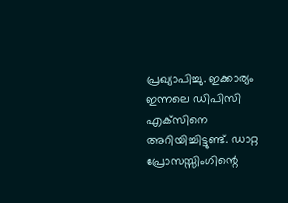പ്രഖ്യാപിച്ചു. ഇക്കാര്യം ഇന്നലെ ഡിപിസി എക്‌സിനെ അറിയിച്ചിട്ടുണ്ട്. ഡാറ്റ പ്രോസസ്സിംഗിന്റെ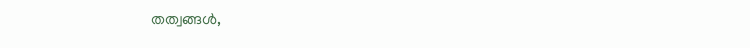തത്വങ്ങൾ,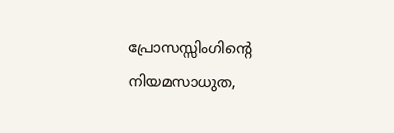പ്രോസസ്സിംഗിന്റെ നിയമസാധുത,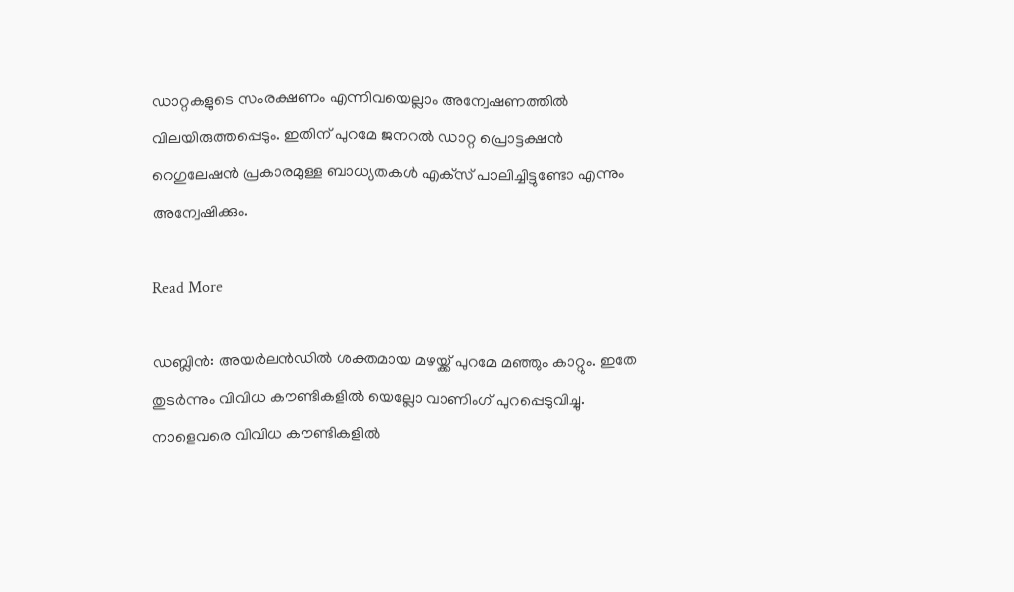ഡാറ്റകളുടെ സംരക്ഷണം എന്നിവയെല്ലാം അന്വേഷണത്തിൽ വിലയിരുത്തപ്പെടും. ഇതിന് പുറമേ ജനറൽ ഡാറ്റ പ്രൊട്ടക്ഷൻ റെഗുലേഷൻ പ്രകാരമുള്ള ബാധ്യതകൾ എക്‌സ് പാലിച്ചിട്ടുണ്ടോ എന്നും അന്വേഷിക്കും.

Read More

ഡബ്ലിൻ: അയർലൻഡിൽ ശക്തമായ മഴയ്ക്ക് പുറമേ മഞ്ഞും കാറ്റും. ഇതേ തുടർന്നും വിവിധ കൗണ്ടികളിൽ യെല്ലോ വാണിംഗ് പുറപ്പെടുവിച്ചു. നാളെവരെ വിവിധ കൗണ്ടികളിൽ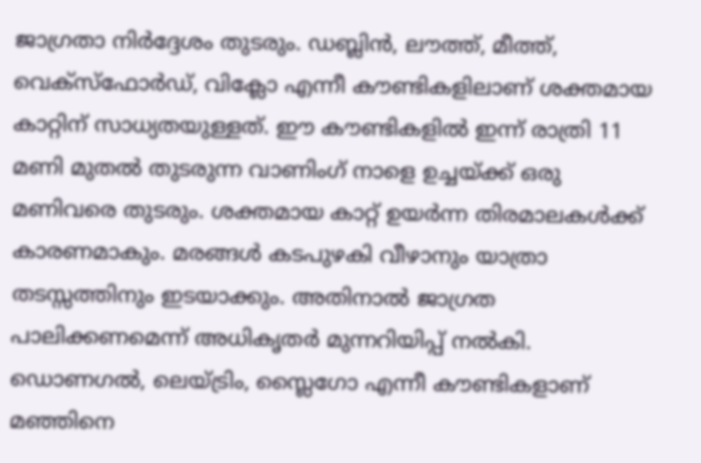ജാഗ്രതാ നിർദ്ദേശം തുടരും. ഡബ്ലിൻ, ലൗത്ത്, മീത്ത്, വെക്‌സ്‌ഫോർഡ്, വിക്ലോ എന്നീ കൗണ്ടികളിലാണ് ശക്തമായ കാറ്റിന് സാധ്യതയുള്ളത്. ഈ കൗണ്ടികളിൽ ഇന്ന് രാത്രി 11 മണി മുതൽ തുടരുന്ന വാണിംഗ് നാളെ ഉച്ചയ്ക്ക് ഒരു മണിവരെ തുടരും. ശക്തമായ കാറ്റ് ഉയർന്ന തിരമാലകൾക്ക് കാരണമാകും. മരങ്ങൾ കടപുഴകി വീഴാനും യാത്രാ തടസ്സത്തിനും ഇടയാക്കും. അതിനാൽ ജാഗ്രത പാലിക്കണമെന്ന് അധികൃതർ മുന്നറിയിപ്പ് നൽകി. ഡൊണഗൽ, ലെയ്ട്രിം, സ്ലൈഗോ എന്നീ കൗണ്ടികളാണ് മഞ്ഞിനെ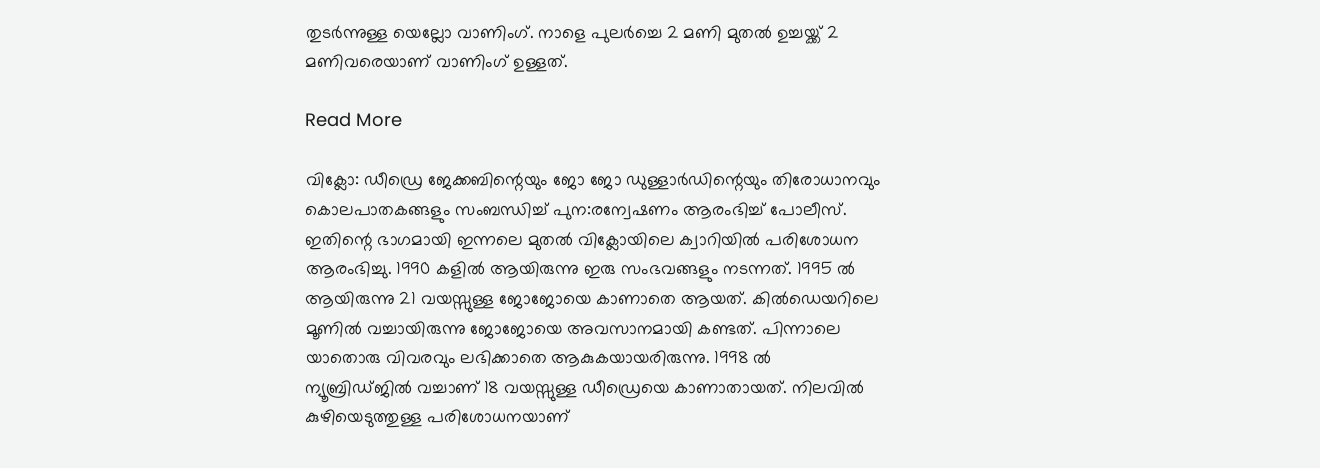തുടർന്നുള്ള യെല്ലോ വാണിംഗ്. നാളെ പുലർച്ചെ 2 മണി മുതൽ ഉച്ചയ്ക്ക് 2 മണിവരെയാണ് വാണിംഗ് ഉള്ളത്.

Read More

വിക്ലോ: ഡീഡ്രെ ജേക്കബിന്റെയും ജോ ജോ ഡുള്ളാർഡിന്റെയും തിരോധാനവും കൊലപാതകങ്ങളും സംബന്ധിച്ച് പുന:രന്വേഷണം ആരംഭിച്ച് പോലീസ്. ഇതിന്റെ ഭാഗമായി ഇന്നലെ മുതൽ വിക്ലോയിലെ ക്വാറിയിൽ പരിശോധന ആരംഭിച്ചു. 1990 കളിൽ ആയിരുന്നു ഇരു സംഭവങ്ങളും നടന്നത്. 1995 ൽ ആയിരുന്നു 21 വയസ്സുള്ള ജോജോയെ കാണാതെ ആയത്. കിൽഡെയറിലെ മൂണിൽ വച്ചായിരുന്നു ജോജോയെ അവസാനമായി കണ്ടത്. പിന്നാലെ യാതൊരു വിവരവും ലഭിക്കാതെ ആകുകയായരിരുന്നു. 1998 ൽ ന്യൂബ്രിഡ്ജിൽ വച്ചാണ് 18 വയസ്സുള്ള ഡീഡ്രെയെ കാണാതായത്. നിലവിൽ കുഴിയെടുത്തുള്ള പരിശോധനയാണ്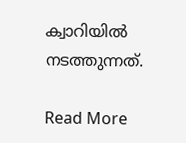ക്വാറിയിൽ നടത്തുന്നത്.

Read More